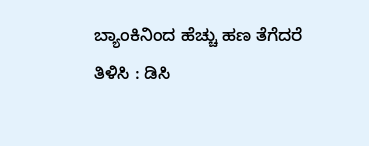ಬ್ಯಾಂಕಿನಿಂದ ಹೆಚ್ಚು ಹಣ ತೆಗೆದರೆ ತಿಳಿಸಿ : ಡಿಸಿ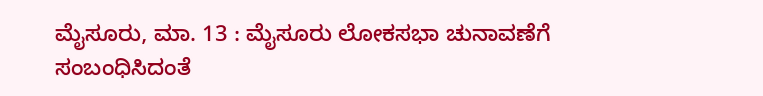ಮೈಸೂರು, ಮಾ. 13 : ಮೈಸೂರು ಲೋಕಸಭಾ ಚುನಾವಣೆಗೆ ಸಂಬಂಧಿಸಿದಂತೆ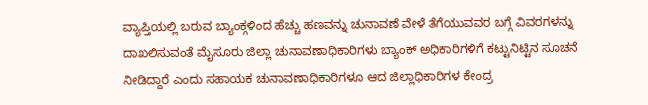ವ್ಯಾಪ್ತಿಯಲ್ಲಿ ಬರುವ ಬ್ಯಾಂಕ್ಗಳಿಂದ ಹೆಚ್ಚು ಹಣವನ್ನು ಚುನಾವಣೆ ವೇಳೆ ತೆಗೆಯುವವರ ಬಗ್ಗೆ ವಿವರಗಳನ್ನು ದಾಖಲಿಸುವಂತೆ ಮೈಸೂರು ಜಿಲ್ಲಾ ಚುನಾವಣಾಧಿಕಾರಿಗಳು ಬ್ಯಾಂಕ್ ಅಧಿಕಾರಿಗಳಿಗೆ ಕಟ್ಟುನಿಟ್ಟಿನ ಸೂಚನೆ ನೀಡಿದ್ದಾರೆ ಎಂದು ಸಹಾಯಕ ಚುನಾವಣಾಧಿಕಾರಿಗಳೂ ಆದ ಜಿಲ್ಲಾಧಿಕಾರಿಗಳ ಕೇಂದ್ರ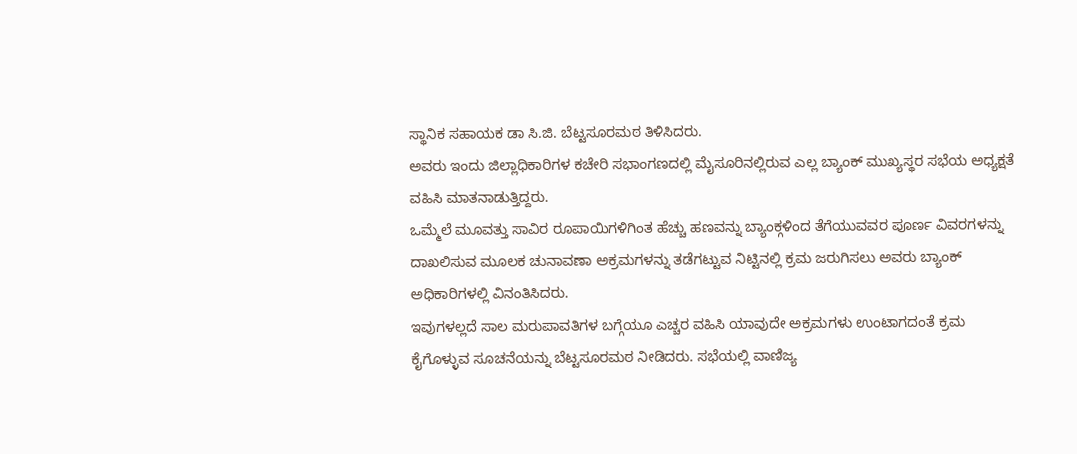ಸ್ಥಾನಿಕ ಸಹಾಯಕ ಡಾ ಸಿ.ಜಿ. ಬೆಟ್ಟಸೂರಮಠ ತಿಳಿಸಿದರು.
ಅವರು ಇಂದು ಜಿಲ್ಲಾಧಿಕಾರಿಗಳ ಕಚೇರಿ ಸಭಾಂಗಣದಲ್ಲಿ ಮೈಸೂರಿನಲ್ಲಿರುವ ಎಲ್ಲ ಬ್ಯಾಂಕ್ ಮುಖ್ಯಸ್ಥರ ಸಭೆಯ ಅಧ್ಯಕ್ಷತೆ ವಹಿಸಿ ಮಾತನಾಡುತ್ತಿದ್ದರು.
ಒಮ್ಮೆಲೆ ಮೂವತ್ತು ಸಾವಿರ ರೂಪಾಯಿಗಳಿಗಿಂತ ಹೆಚ್ಚು ಹಣವನ್ನು ಬ್ಯಾಂಕ್ಗಳಿಂದ ತೆಗೆಯುವವರ ಪೂರ್ಣ ವಿವರಗಳನ್ನು ದಾಖಲಿಸುವ ಮೂಲಕ ಚುನಾವಣಾ ಅಕ್ರಮಗಳನ್ನು ತಡೆಗಟ್ಟುವ ನಿಟ್ಟಿನಲ್ಲಿ ಕ್ರಮ ಜರುಗಿಸಲು ಅವರು ಬ್ಯಾಂಕ್ ಅಧಿಕಾರಿಗಳಲ್ಲಿ ವಿನಂತಿಸಿದರು.
ಇವುಗಳಲ್ಲದೆ ಸಾಲ ಮರುಪಾವತಿಗಳ ಬಗ್ಗೆಯೂ ಎಚ್ಚರ ವಹಿಸಿ ಯಾವುದೇ ಅಕ್ರಮಗಳು ಉಂಟಾಗದಂತೆ ಕ್ರಮ ಕೈಗೊಳ್ಳುವ ಸೂಚನೆಯನ್ನು ಬೆಟ್ಟಸೂರಮಠ ನೀಡಿದರು. ಸಭೆಯಲ್ಲಿ ವಾಣಿಜ್ಯ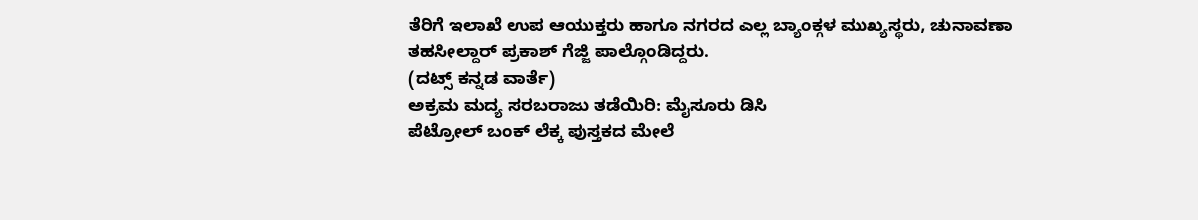ತೆರಿಗೆ ಇಲಾಖೆ ಉಪ ಆಯುಕ್ತರು ಹಾಗೂ ನಗರದ ಎಲ್ಲ ಬ್ಯಾಂಕ್ಗಳ ಮುಖ್ಯಸ್ಥರು, ಚುನಾವಣಾ ತಹಸೀಲ್ದಾರ್ ಪ್ರಕಾಶ್ ಗೆಜ್ಜಿ ಪಾಲ್ಗೊಂಡಿದ್ದರು.
(ದಟ್ಸ್ ಕನ್ನಡ ವಾರ್ತೆ)
ಅಕ್ರಮ ಮದ್ಯ ಸರಬರಾಜು ತಡೆಯಿರಿ: ಮೈಸೂರು ಡಿಸಿ
ಪೆಟ್ರೋಲ್ ಬಂಕ್ ಲೆಕ್ಕ ಪುಸ್ತಕದ ಮೇಲೆ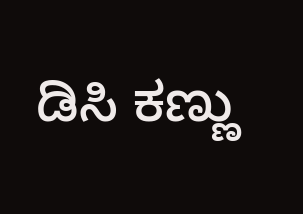ಡಿಸಿ ಕಣ್ಣು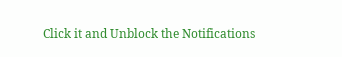Click it and Unblock the Notifications